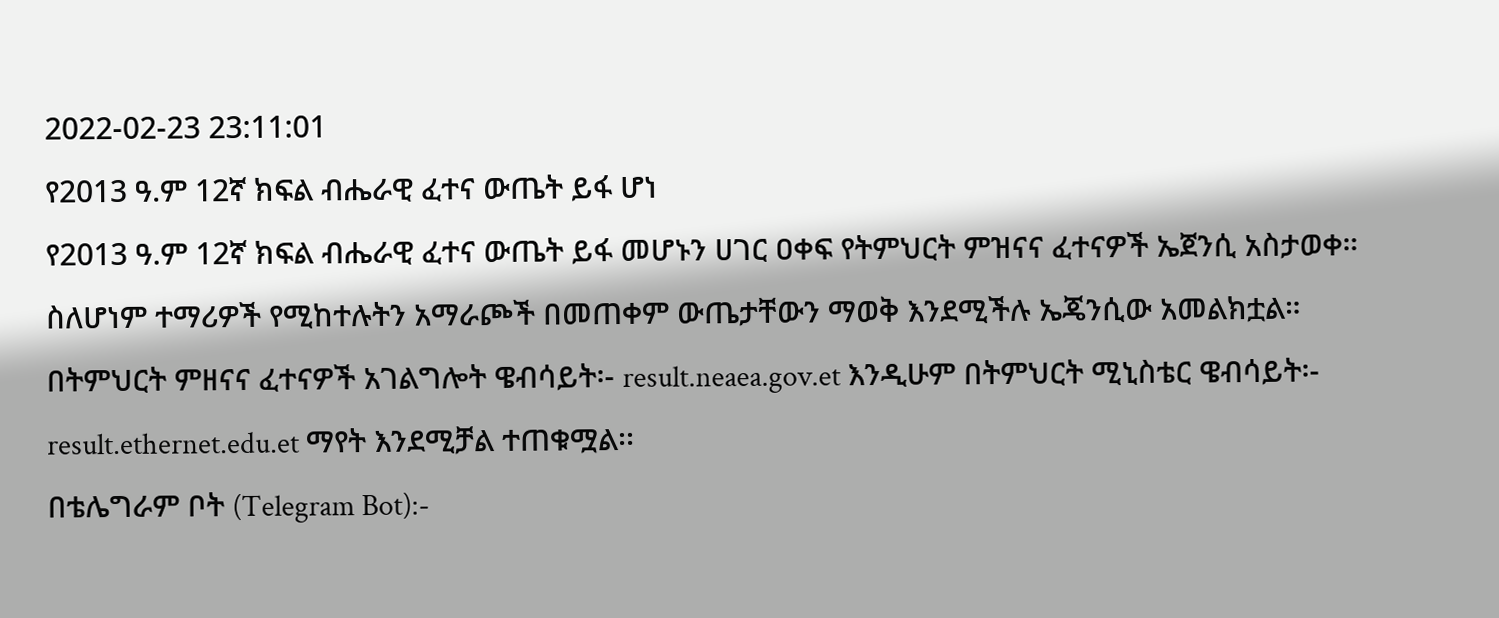2022-02-23 23:11:01
የ2013 ዓ.ም 12ኛ ክፍል ብሔራዊ ፈተና ውጤት ይፋ ሆነ
የ2013 ዓ.ም 12ኛ ክፍል ብሔራዊ ፈተና ውጤት ይፋ መሆኑን ሀገር ዐቀፍ የትምህርት ምዝናና ፈተናዎች ኤጀንሲ አስታወቀ።
ስለሆነም ተማሪዎች የሚከተሉትን አማራጮች በመጠቀም ውጤታቸውን ማወቅ እንደሚችሉ ኤጄንሲው አመልክቷል።
በትምህርት ምዘናና ፈተናዎች አገልግሎት ዌብሳይት፡- result.neaea.gov.et እንዲሁም በትምህርት ሚኒስቴር ዌብሳይት፡- result.ethernet.edu.et ማየት እንደሚቻል ተጠቁሟል፡፡
በቴሌግራም ቦት (Telegram Bot):-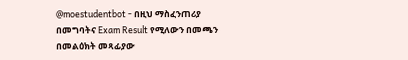@moestudentbot - በዚህ ማስፈንጠሪያ በመግባትና Exam Result የሚለውን በመጫን በመልዕክት መጻፊያው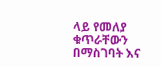ላይ የመለያ ቁጥራቸውን በማስገባት እና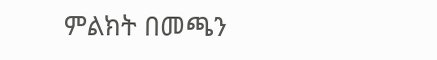ምልክት በመጫን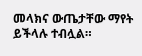መላክና ውጤታቸው ማየት ይችላሉ ተብሏል።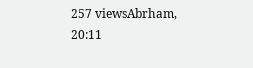257 viewsAbrham, 20:11